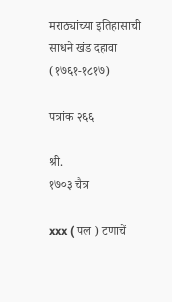मराठ्यांच्या इतिहासाची साधने खंड दहावा (१७६१-१८१७)

पत्रांक २६६

श्री.
१७०३ चैत्र

xxx ( पल ) टणाचें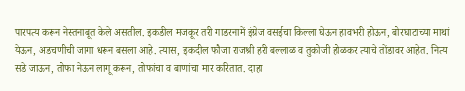पारपत्य करून नेस्तनाबूत केले असतील. इकडील मजकूर तरी गाडरनामें इंग्रेज वसईचा किल्ला घेऊन हावभरी होऊन, बोरघाटाच्या माथां येऊन, अडचणीची जागा धरून बसला आहे. त्यास, इकदील फौजा राजश्री हरी बल्लाळ व तुकोजी होळकर त्याचे तोंडावर आहेत. नित्य सडे जाऊन, तोफा नेऊन लागू करून, तोफांचा व बाणांचा मार करितात. दाहा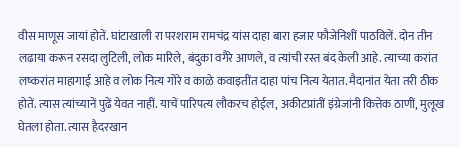वीस माणूस जायां होतें. घांटाखाली रा परशराम रामचंद्र यांस दाहा बारा हजार फौजेनिशीं पाठविलें. दोन तीन लढाया करून रसदा लुटिली, लोक मारिले, बंदुका वगैरे आणले, व त्यांची रस्त बंद केली आहे. त्याच्या करांत लष्करांत माहागाई आहे व लोक नित्य गोरे व काळे कवाइतींत दाहा पांच नित्य येतात. मैदानांत येता तरी ठीक होतें. त्यास त्यांच्यानें पुढें येवत नाहीं. याचें पारिपत्य लौकरच होईल, अकीटप्रांतीं इंग्रेजांनी कित्तेक ठाणीं, मुलूख घेतला होता. त्यास हैदरखान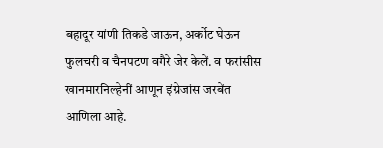बहादूर यांणी तिकडे जाऊन, अर्कोट घेऊन फुलचरी व चैनपटण वगैरे जेर केलें. व फरांसीस खानमारनिल्हेनीं आणून इंग्रेजांस जरबेंत आणिला आहे.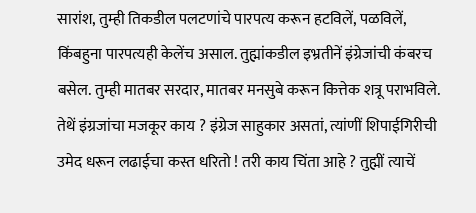सारांश, तुम्ही तिकडील पलटणांचे पारपत्य करून हटविलें, पळविलें, किंबहुना पारपत्यही केलेंच असाल. तुह्मांकडील इभ्रतीनें इंग्रेजांची कंबरच बसेल. तुम्ही मातबर सरदार, मातबर मनसुबे करून कित्तेक शत्रू पराभविले. तेथें इंग्रजांचा मजकूर काय ? इंग्रेज साहुकार असतां, त्यांणीं शिपाईगिरीची उमेद धरून लढाईचा कस्त धरितो ! तरी काय चिंता आहे ? तुह्मीं त्याचें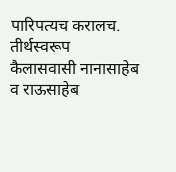पारिपत्यच करालच. तीर्थस्वरूप कैलासवासी नानासाहेब व राऊसाहेब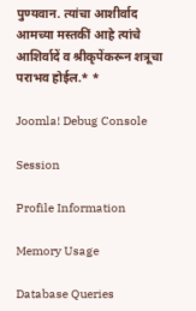पुण्यवान. त्यांचा आशीर्वाद आमच्या मस्तकीं आहे त्यांचे आशिर्वादें व श्रीकृपेंकरून शत्रूचा पराभव होईल.* *

Joomla! Debug Console

Session

Profile Information

Memory Usage

Database Queries